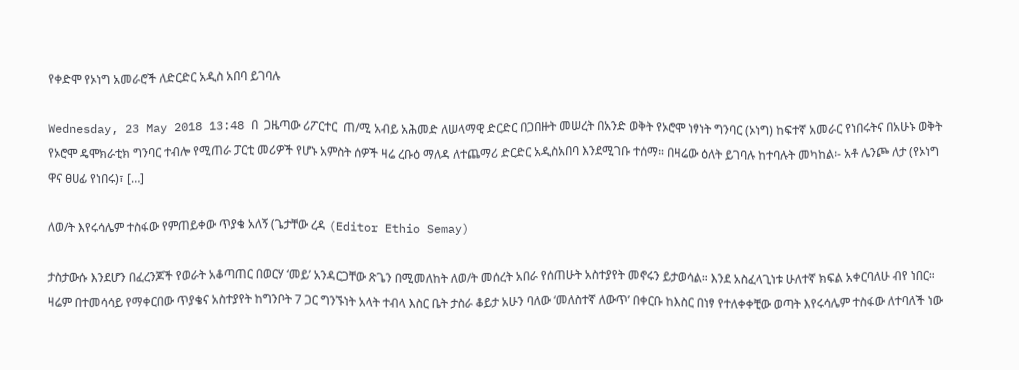የቀድሞ የኦነግ አመራሮች ለድርድር አዲስ አበባ ይገባሉ

Wednesday, 23 May 2018 13:48 በ  ጋዜጣው ሪፖርተር  ጠ/ሚ አብይ አሕመድ ለሠላማዊ ድርድር በጋበዙት መሠረት በአንድ ወቅት የኦሮሞ ነፃነት ግንባር (ኦነግ) ከፍተኛ አመራር የነበሩትና በአሁኑ ወቅት የኦሮሞ ዴሞክራቲክ ግንባር ተብሎ የሚጠራ ፓርቲ መሪዎች የሆኑ አምስት ሰዎች ዛሬ ረቡዕ ማለዳ ለተጨማሪ ድርድር አዲስአበባ እንደሚገቡ ተሰማ። በዛሬው ዕለት ይገባሉ ከተባሉት መካከል፡- አቶ ሌንጮ ለታ (የኦነግ ዋና ፀሀፊ የነበሩ)፣ […]

ለወ/ት እየሩሳሌም ተስፋው የምጠይቀው ጥያቄ አለኝ (ጌታቸው ረዳ (Editor Ethio Semay)

ታስታውሱ እንደሆን በፈረንጆች የወራት አቆጣጠር በወርሃ ‘መይ’ አንዳርጋቸው ጽጌን በሚመለከት ለወ/ት መሰረት አበራ የሰጠሁት አስተያየት መኖሩን ይታወሳል። እንደ አስፈላጊነቱ ሁለተኛ ክፍል አቀርባለሁ ብየ ነበር። ዛሬም በተመሳሳይ የማቀርበው ጥያቄና አስተያየት ከግንቦት 7 ጋር ግንኙነት አላት ተብላ እስር ቤት ታስራ ቆይታ አሁን ባለው ‘መለስተኛ ለውጥ’ በቀርቡ ከእስር በነፃ የተለቀቀቺው ወጣት እየሩሳሌም ተስፋው ለተባለች ነው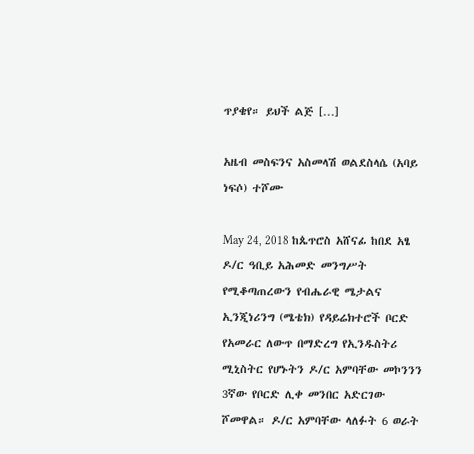ጥያቄየ። ይህች ልጅ […]

አዜብ መስፍንና አስመላሽ ወልደስላሴ (አባይ ነፍሶ) ተሾሙ

May 24, 2018 ከጴጥሮስ አሸናፊ ከበደ አፄ ዶ/ር ዓቢይ አሕመድ መንግሥት የሚቆጣጠረውን የብሔራዊ ሜታልና ኢንጂነሪንግ (ሜቴክ) የዳይሬክተሮች ቦርድ የአመራር ለውጥ በማድረግ የኢንዱስትሪ ሚኒስትር የሆኑትን ዶ/ር አምባቸው መኮንንን 3ኛው የቦርድ ሊቀ መንበር አድርገው ሾመዋል። ዶ/ር አምባቸው ላለፉት 6 ወራት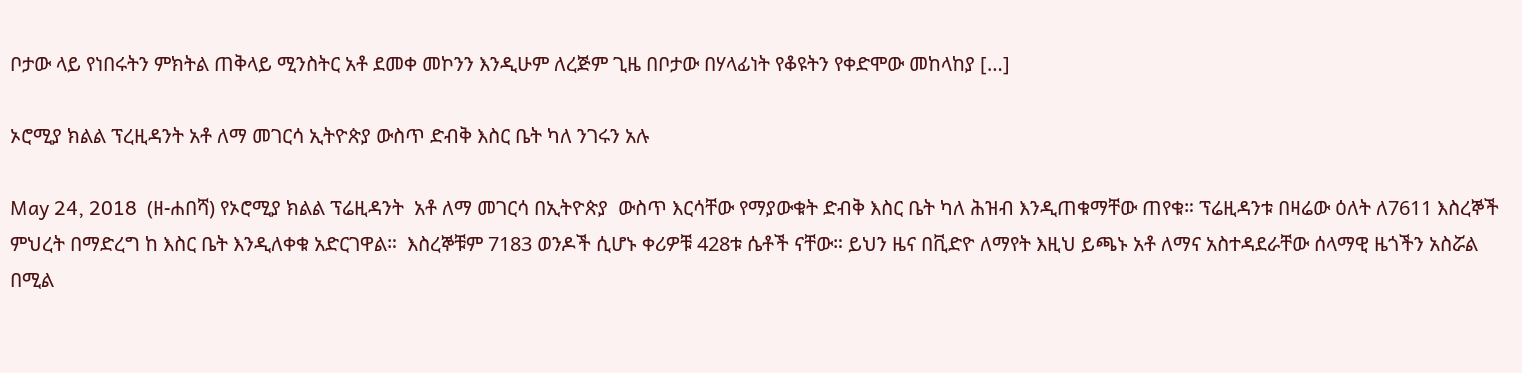ቦታው ላይ የነበሩትን ምክትል ጠቅላይ ሚንስትር አቶ ደመቀ መኮንን እንዲሁም ለረጅም ጊዜ በቦታው በሃላፊነት የቆዩትን የቀድሞው መከላከያ […]

ኦሮሚያ ክልል ፕረዚዳንት አቶ ለማ መገርሳ ኢትዮጵያ ውስጥ ድብቅ እስር ቤት ካለ ንገሩን አሉ

May 24, 2018  (ዘ-ሐበሻ) የኦሮሚያ ክልል ፕሬዚዳንት  አቶ ለማ መገርሳ በኢትዮጵያ  ውስጥ እርሳቸው የማያውቁት ድብቅ እስር ቤት ካለ ሕዝብ እንዲጠቁማቸው ጠየቁ። ፕሬዚዳንቱ በዛሬው ዕለት ለ7611 እስረኞች ምህረት በማድረግ ከ እስር ቤት እንዲለቀቁ አድርገዋል።  እስረኞቹም 7183 ወንዶች ሲሆኑ ቀሪዎቹ 428ቱ ሴቶች ናቸው። ይህን ዜና በቪድዮ ለማየት እዚህ ይጫኑ አቶ ለማና አስተዳደራቸው ሰላማዊ ዜጎችን አስሯል በሚል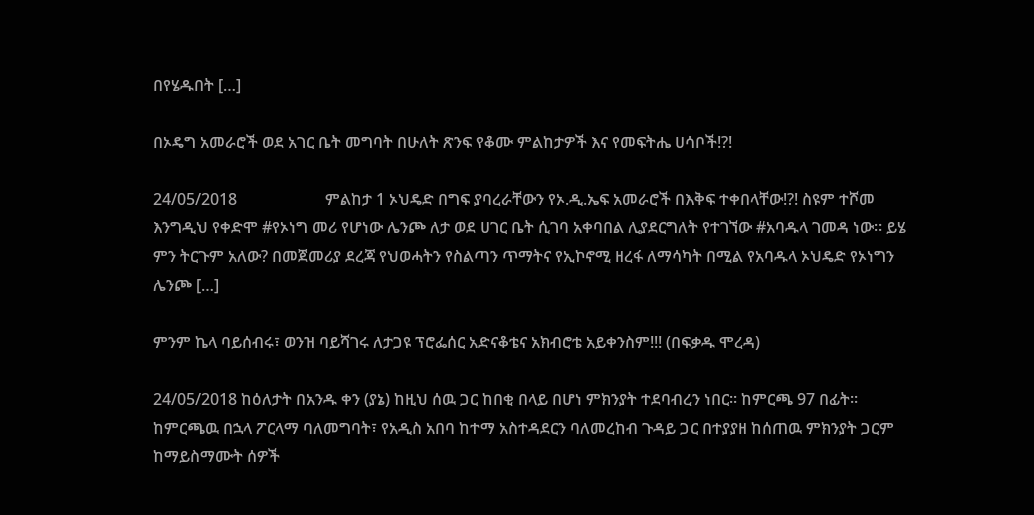በየሄዱበት […]

በኦዴግ አመራሮች ወደ አገር ቤት መግባት በሁለት ጽንፍ የቆሙ ምልከታዎች እና የመፍትሔ ሀሳቦች!?!

24/05/2018                      ምልከታ 1 ኦህዴድ በግፍ ያባረራቸውን የኦ.ዲ.ኤፍ አመራሮች በእቅፍ ተቀበላቸው!?! ስዩም ተሾመ እንግዲህ የቀድሞ #የኦነግ መሪ የሆነው ሌንጮ ለታ ወደ ሀገር ቤት ሲገባ አቀባበል ሊያደርግለት የተገኘው #አባዱላ ገመዳ ነው። ይሄ ምን ትርጉም አለው? በመጀመሪያ ደረጃ የህወሓትን የስልጣን ጥማትና የኢኮኖሚ ዘረፋ ለማሳካት በሚል የአባዱላ ኦህዴድ የኦነግን ሌንጮ […]

ምንም ኬላ ባይሰብሩ፣ ወንዝ ባይሻገሩ ለታጋዩ ፕሮፌሰር አድናቆቴና አክብሮቴ አይቀንስም!!! (በፍቃዱ ሞረዳ)

24/05/2018 ከዕለታት በአንዱ ቀን (ያኔ) ከዚህ ሰዉ ጋር ከበቂ በላይ በሆነ ምክንያት ተደባብረን ነበር፡፡ ከምርጫ 97 በፊት፡፡ ከምርጫዉ በኋላ ፖርላማ ባለመግባት፣ የአዲስ አበባ ከተማ አስተዳደርን ባለመረከብ ጉዳይ ጋር በተያያዘ ከሰጠዉ ምክንያት ጋርም ከማይስማሙት ሰዎች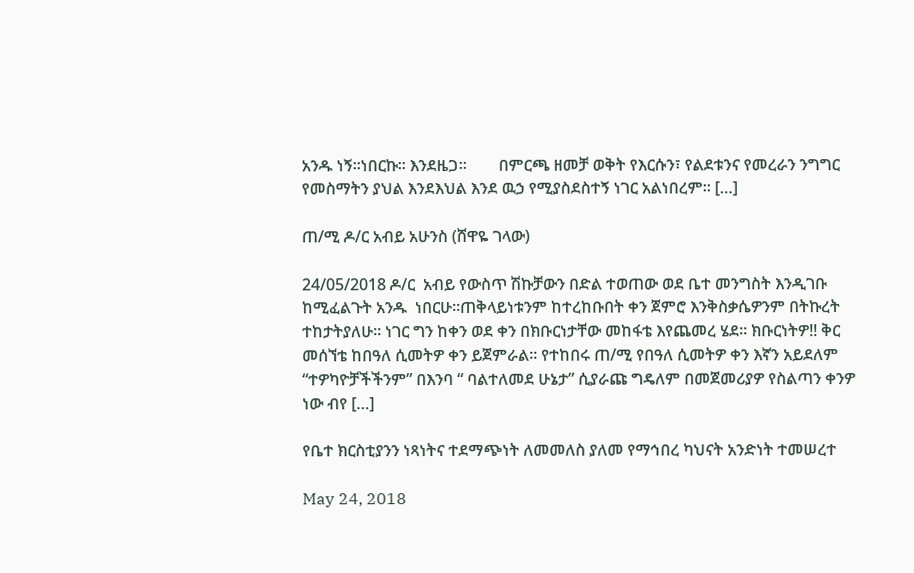አንዱ ነኝ፡፡ነበርኩ፡፡ እንደዜጋ፡፡        በምርጫ ዘመቻ ወቅት የእርሱን፣ የልደቱንና የመረራን ንግግር የመስማትን ያህል እንደእህል እንደ ዉኃ የሚያስደስተኝ ነገር አልነበረም፡፡ […]

ጠ/ሚ ዶ/ር አብይ አሁንስ (ሸዋዬ ገላው)

24/05/2018 ዶ/ር  አብይ የውስጥ ሽኩቻውን በድል ተወጠው ወደ ቤተ መንግስት እንዲገቡ ከሚፈልጉት አንዱ  ነበርሁ።ጠቅላይነቱንም ከተረከቡበት ቀን ጀምሮ እንቅስቃሴዎንም በትኩረት ተከታትያለሁ፡፡ ነገር ግን ከቀን ወደ ቀን በክቡርነታቸው መከፋቴ እየጨመረ ሄደ፡፡ ክቡርነትዎ!! ቅር መሰኘቴ ከበዓለ ሲመትዎ ቀን ይጀምራል፡፡ የተከበሩ ጠ/ሚ የበዓለ ሲመትዎ ቀን እኛን አይደለም “ተዎካዮቻችችንም” በእንባ “ ባልተለመደ ሁኔታ” ሲያራጩ ግዴለም በመጀመሪያዎ የስልጣን ቀንዎ ነው ብየ […]

የቤተ ክርስቲያንን ነጻነትና ተደማጭነት ለመመለስ ያለመ የማኅበረ ካህናት አንድነት ተመሠረተ

May 24, 2018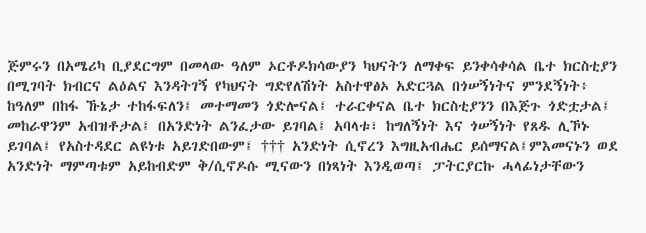ጅምሩን በአሜሪካ ቢያደርግም በመላው ዓለም ኦርቶዶክሳውያን ካህናትን ለማቀፍ ይንቀሳቀሳል ቤተ ክርስቲያን በሚገባት ክብርና ልዕልና እንዳትገኝ የካህናት ግድየለሽነት አስተዋፅኦ አድርጓል በጎሠኝነትና ምንደኝነት፥ ከዓለም በከፋ ኹኔታ ተከፋፍለን፤ መተማመን ጎድሎናል፤ ተራርቀናል ቤተ ክርስቲያንን በእጅጉ ጎድቷታል፤ መከራዋንም አብዝቶታል፤ በአንድነት ልንፈታው ይገባል፤ አባላቱ፣ ከግለኝነት እና ጎሠኝነት የጸዱ ሊኾኑ ይገባል፤ የአስተዳደር ልዩነቱ አይገድበውም፤ ††† አንድነት ሲኖረን እግዚአብሔር ይሰማናል፤ምእመናኑን ወደ አንድነት ማምጣቱም አይከብድም ቅ/ሲኖዶሱ ሚናውን በነጻነት እንዲወጣ፤ ፓትርያርኩ ሓላፊነታቸውን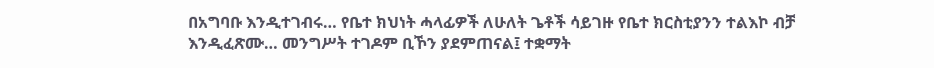በአግባቡ እንዲተገብሩ… የቤተ ክህነት ሓላፊዎች ለሁለት ጌቶች ሳይገዙ የቤተ ክርስቲያንን ተልእኮ ብቻ እንዲፈጽሙ… መንግሥት ተገዶም ቢኾን ያደምጠናል፤ ተቋማት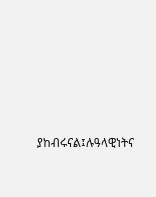ያከብሩናል፤ሉዓላዊነትና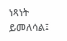ነጻነት ይመለሳል፤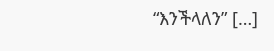“እንችላለን” […]